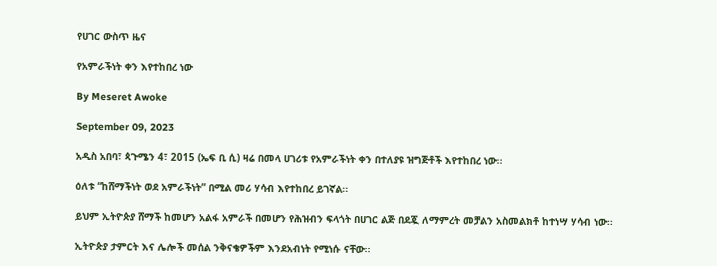የሀገር ውስጥ ዜና

የአምራችነት ቀን እየተከበረ ነው

By Meseret Awoke

September 09, 2023

አዲስ አበባ፣ ጳጉሜን 4፣ 2015 (ኤፍ ቢ ሲ) ዛሬ በመላ ሀገሪቱ የአምራችነት ቀን በተለያዩ ዝግጅቶች እየተከበረ ነው፡፡

ዕለቱ “ከሸማችነት ወደ አምራችነት” በሚል መሪ ሃሳብ እየተከበረ ይገኛል፡፡

ይህም ኢትዮጵያ ሸማች ከመሆን አልፋ አምራች በመሆን የሕዝብን ፍላጎት በሀገር ልጅ በደጇ ለማምረት መቻልን አስመልክቶ ከተነሣ ሃሳብ ነው፡፡

ኢትዮጵያ ታምርት እና ሌሎች መሰል ንቅናቄዎችም እንደአብነት የሚነሱ ናቸው፡፡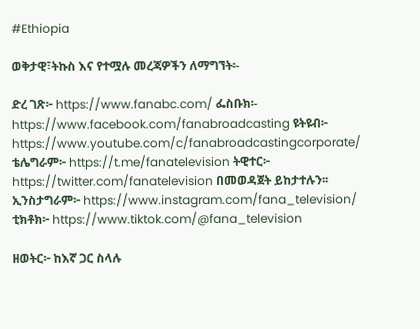#Ethiopia

ወቅታዊ፣ትኩስ እና የተሟሉ መረጃዎችን ለማግኘት፡-

ድረ ገጽ፦ https://www.fanabc.com/ ፌስቡክ፡- https://www.facebook.com/fanabroadcasting ዩትዩብ፦ https://www.youtube.com/c/fanabroadcastingcorporate/ ቴሌግራም፦ https://t.me/fanatelevision ትዊተር፦ https://twitter.com/fanatelevision በመወዳጀት ይከታተሉን፡፡ ኢንስታግራም፦ https://www.instagram.com/fana_television/ ቲክቶክ፦ https://www.tiktok.com/@fana_television

ዘወትር፦ ከእኛ ጋር ስላሉ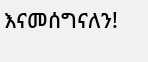እናመሰግናለን!